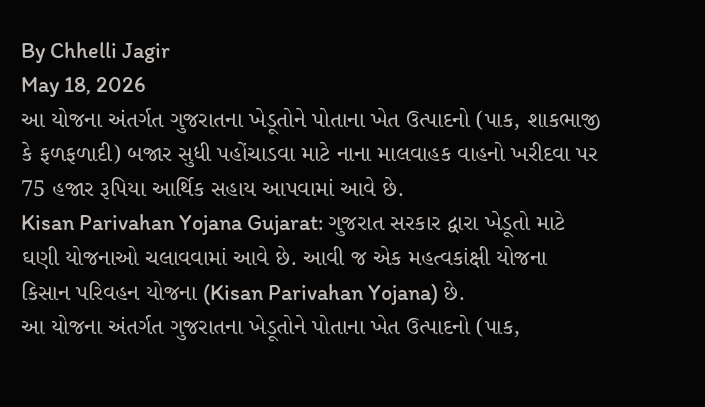By Chhelli Jagir
May 18, 2026
આ યોજના અંતર્ગત ગુજરાતના ખેડૂતોને પોતાના ખેત ઉત્પાદનો (પાક, શાકભાજી કે ફળફળાદી) બજાર સુધી પહોંચાડવા માટે નાના માલવાહક વાહનો ખરીદવા પર 75 હજાર રૂપિયા આર્થિક સહાય આપવામાં આવે છે.
Kisan Parivahan Yojana Gujarat: ગુજરાત સરકાર દ્વારા ખેડૂતો માટે ઘણી યોજનાઓ ચલાવવામાં આવે છે. આવી જ એક મહત્વકાંક્ષી યોજના કિસાન પરિવહન યોજના (Kisan Parivahan Yojana) છે.
આ યોજના અંતર્ગત ગુજરાતના ખેડૂતોને પોતાના ખેત ઉત્પાદનો (પાક,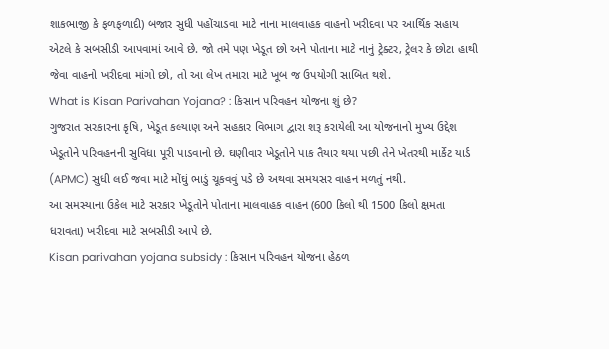શાકભાજી કે ફળફળાદી) બજાર સુધી પહોંચાડવા માટે નાના માલવાહક વાહનો ખરીદવા પર આર્થિક સહાય એટલે કે સબસીડી આપવામાં આવે છે. જો તમે પણ ખેડૂત છો અને પોતાના માટે નાનું ટ્રેક્ટર, ટ્રેલર કે છોટા હાથી જેવા વાહનો ખરીદવા માંગો છો, તો આ લેખ તમારા માટે ખૂબ જ ઉપયોગી સાબિત થશે.
What is Kisan Parivahan Yojana? : કિસાન પરિવહન યોજના શું છે?
ગુજરાત સરકારના કૃષિ, ખેડૂત કલ્યાણ અને સહકાર વિભાગ દ્વારા શરૂ કરાયેલી આ યોજનાનો મુખ્ય ઉદ્દેશ ખેડૂતોને પરિવહનની સુવિધા પૂરી પાડવાનો છે. ઘણીવાર ખેડૂતોને પાક તૈયાર થયા પછી તેને ખેતરથી માર્કેટ યાર્ડ (APMC) સુધી લઈ જવા માટે મોંઘું ભાડું ચૂકવવું પડે છે અથવા સમયસર વાહન મળતું નથી.
આ સમસ્યાના ઉકેલ માટે સરકાર ખેડૂતોને પોતાના માલવાહક વાહન (600 કિલો થી 1500 કિલો ક્ષમતા ધરાવતા) ખરીદવા માટે સબસીડી આપે છે.
Kisan parivahan yojana subsidy : કિસાન પરિવહન યોજના હેઠળ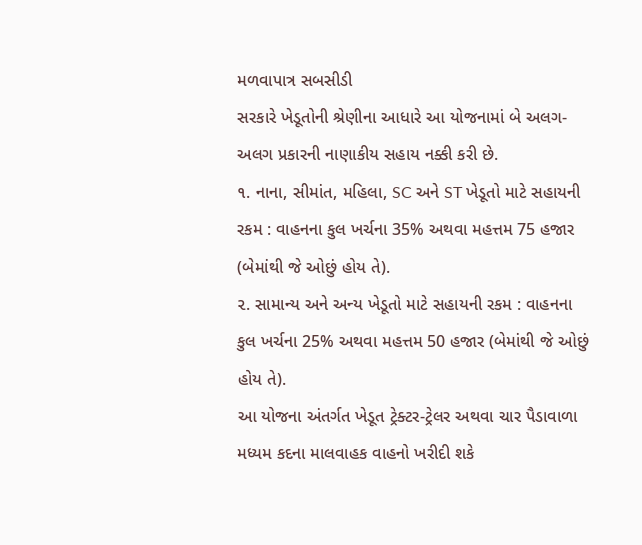મળવાપાત્ર સબસીડી
સરકારે ખેડૂતોની શ્રેણીના આધારે આ યોજનામાં બે અલગ-અલગ પ્રકારની નાણાકીય સહાય નક્કી કરી છે.
૧. નાના, સીમાંત, મહિલા, SC અને ST ખેડૂતો માટે સહાયની રકમ : વાહનના કુલ ખર્ચના 35% અથવા મહત્તમ 75 હજાર (બેમાંથી જે ઓછું હોય તે).
૨. સામાન્ય અને અન્ય ખેડૂતો માટે સહાયની રકમ : વાહનના કુલ ખર્ચના 25% અથવા મહત્તમ 50 હજાર (બેમાંથી જે ઓછું હોય તે).
આ યોજના અંતર્ગત ખેડૂત ટ્રેક્ટર-ટ્રેલર અથવા ચાર પૈડાવાળા મધ્યમ કદના માલવાહક વાહનો ખરીદી શકે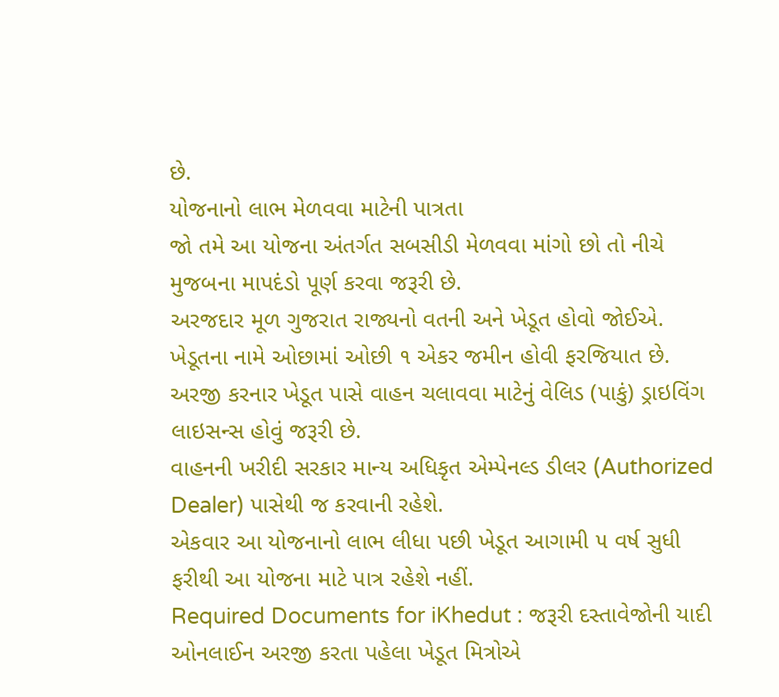છે.
યોજનાનો લાભ મેળવવા માટેની પાત્રતા
જો તમે આ યોજના અંતર્ગત સબસીડી મેળવવા માંગો છો તો નીચે મુજબના માપદંડો પૂર્ણ કરવા જરૂરી છે.
અરજદાર મૂળ ગુજરાત રાજ્યનો વતની અને ખેડૂત હોવો જોઈએ.
ખેડૂતના નામે ઓછામાં ઓછી ૧ એકર જમીન હોવી ફરજિયાત છે.
અરજી કરનાર ખેડૂત પાસે વાહન ચલાવવા માટેનું વેલિડ (પાકું) ડ્રાઇવિંગ લાઇસન્સ હોવું જરૂરી છે.
વાહનની ખરીદી સરકાર માન્ય અધિકૃત એમ્પેનલ્ડ ડીલર (Authorized Dealer) પાસેથી જ કરવાની રહેશે.
એકવાર આ યોજનાનો લાભ લીધા પછી ખેડૂત આગામી ૫ વર્ષ સુધી ફરીથી આ યોજના માટે પાત્ર રહેશે નહીં.
Required Documents for iKhedut : જરૂરી દસ્તાવેજોની યાદી
ઓનલાઈન અરજી કરતા પહેલા ખેડૂત મિત્રોએ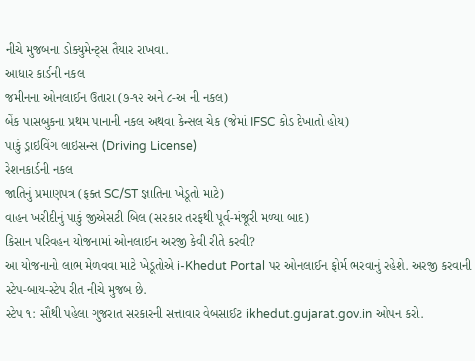નીચે મુજબના ડોક્યુમેન્ટ્સ તૈયાર રાખવા.
આધાર કાર્ડની નકલ
જમીનના ઓનલાઈન ઉતારા (૭-૧૨ અને ૮-અ ની નકલ)
બેંક પાસબુકના પ્રથમ પાનાની નકલ અથવા કેન્સલ ચેક (જેમાં IFSC કોડ દેખાતો હોય)
પાકું ડ્રાઇવિંગ લાઇસન્સ (Driving License)
રેશનકાર્ડની નકલ
જાતિનું પ્રમાણપત્ર (ફક્ત SC/ST જ્ઞાતિના ખેડૂતો માટે)
વાહન ખરીદીનું પાકું જીએસટી બિલ (સરકાર તરફથી પૂર્વ-મંજૂરી મળ્યા બાદ)
કિસાન પરિવહન યોજનામાં ઓનલાઈન અરજી કેવી રીતે કરવી?
આ યોજનાનો લાભ મેળવવા માટે ખેડૂતોએ i-Khedut Portal પર ઓનલાઈન ફોર્મ ભરવાનું રહેશે. અરજી કરવાની સ્ટેપ-બાય-સ્ટેપ રીત નીચે મુજબ છે.
સ્ટેપ ૧: સૌથી પહેલા ગુજરાત સરકારની સત્તાવાર વેબસાઈટ ikhedut.gujarat.gov.in ઓપન કરો.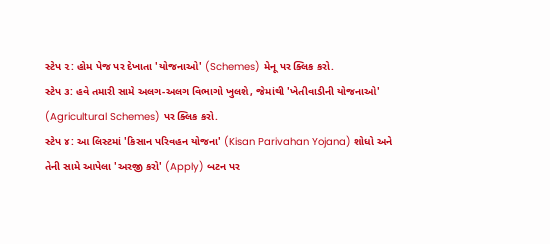સ્ટેપ ૨: હોમ પેજ પર દેખાતા 'યોજનાઓ' (Schemes) મેનૂ પર ક્લિક કરો.
સ્ટેપ ૩: હવે તમારી સામે અલગ-અલગ વિભાગો ખુલશે, જેમાંથી 'ખેતીવાડીની યોજનાઓ' (Agricultural Schemes) પર ક્લિક કરો.
સ્ટેપ ૪: આ લિસ્ટમાં 'કિસાન પરિવહન યોજના' (Kisan Parivahan Yojana) શોધો અને તેની સામે આપેલા 'અરજી કરો' (Apply) બટન પર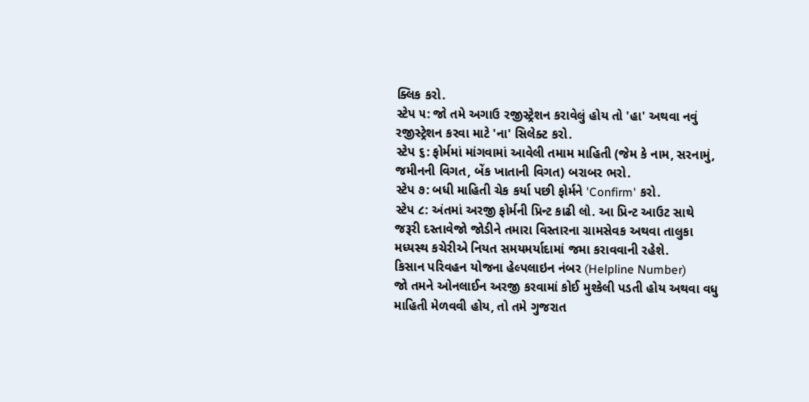ક્લિક કરો.
સ્ટેપ ૫: જો તમે અગાઉ રજીસ્ટ્રેશન કરાવેલું હોય તો 'હા' અથવા નવું રજીસ્ટ્રેશન કરવા માટે 'ના' સિલેક્ટ કરો.
સ્ટેપ ૬: ફોર્મમાં માંગવામાં આવેલી તમામ માહિતી (જેમ કે નામ, સરનામું, જમીનની વિગત, બેંક ખાતાની વિગત) બરાબર ભરો.
સ્ટેપ ૭: બધી માહિતી ચેક કર્યા પછી ફોર્મને 'Confirm' કરો.
સ્ટેપ ૮: અંતમાં અરજી ફોર્મની પ્રિન્ટ કાઢી લો. આ પ્રિન્ટ આઉટ સાથે જરૂરી દસ્તાવેજો જોડીને તમારા વિસ્તારના ગ્રામસેવક અથવા તાલુકા મધ્યસ્થ કચેરીએ નિયત સમયમર્યાદામાં જમા કરાવવાની રહેશે.
કિસાન પરિવહન યોજના હેલ્પલાઇન નંબર (Helpline Number)
જો તમને ઓનલાઈન અરજી કરવામાં કોઈ મુશ્કેલી પડતી હોય અથવા વધુ માહિતી મેળવવી હોય, તો તમે ગુજરાત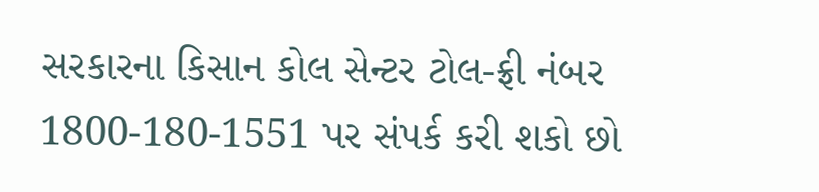સરકારના કિસાન કોલ સેન્ટર ટોલ-ફ્રી નંબર 1800-180-1551 પર સંપર્ક કરી શકો છો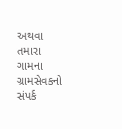અથવા તમારા ગામના ગ્રામસેવકનો સંપર્ક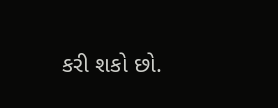કરી શકો છો.